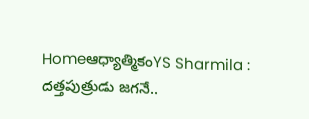Homeఆధ్యాత్మికంYS Sharmila : దత్తపుత్రుడు జగనే..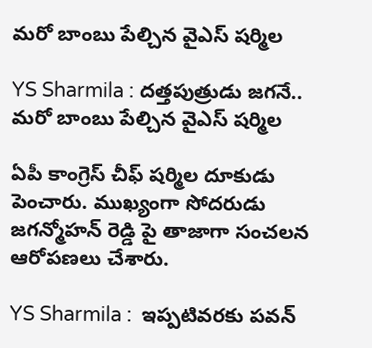మరో బాంబు పేల్చిన వైఎస్ షర్మిల

YS Sharmila : దత్తపుత్రుడు జగనే.. మరో బాంబు పేల్చిన వైఎస్ షర్మిల

ఏపీ కాంగ్రెస్ చీఫ్ షర్మిల దూకుడు పెంచారు. ముఖ్యంగా సోదరుడు జగన్మోహన్ రెడ్డి పై తాజాగా సంచలన ఆరోపణలు చేశారు.

YS Sharmila :  ఇప్పటివరకు పవన్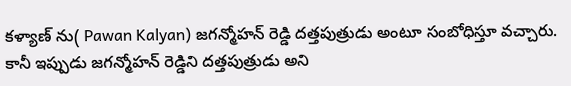కళ్యాణ్ ను( Pawan Kalyan) జగన్మోహన్ రెడ్డి దత్తపుత్రుడు అంటూ సంబోధిస్తూ వచ్చారు. కానీ ఇప్పుడు జగన్మోహన్ రెడ్డిని దత్తపుత్రుడు అని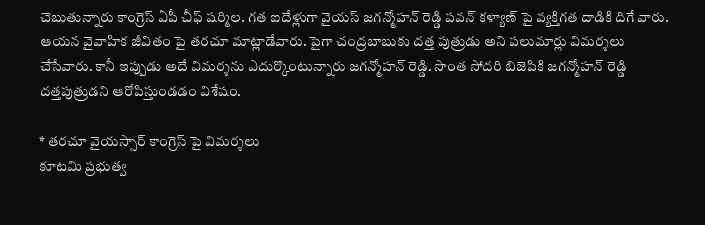చెబుతున్నారు కాంగ్రెస్ ఏపీ చీఫ్ షర్మిల. గత ఐదేళ్లుగా వైయస్ జగన్మోహన్ రెడ్డి పవన్ కళ్యాణ్ పై వ్యక్తిగత దాడికి దిగే వారు. ఆయన వైవాహిక జీవితం పై తరచూ మాట్లాడేవారు. పైగా చంద్రబాబుకు దత్త పుత్రుడు అని పలుమార్లు విమర్శలు చేసేవారు. కానీ ఇప్పుడు అదే విమర్శను ఎదుర్కొంటున్నారు జగన్మోహన్ రెడ్డి. సొంత సోదరి బిజెపికి జగన్మోహన్ రెడ్డి దత్తపుత్రుడని ఆరోపిస్తుండడం విశేషం.

* తరచూ వైయస్సార్ కాంగ్రెస్ పై విమర్శలు
కూటమి ప్రభుత్వ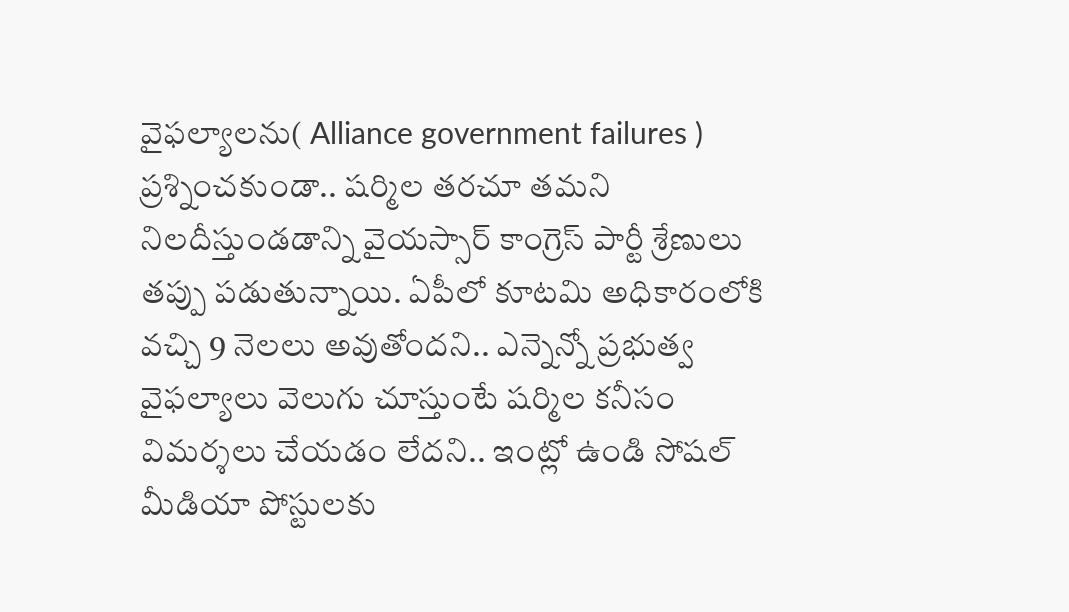వైఫల్యాలను( Alliance government failures ) ప్రశ్నించకుండా.. షర్మిల తరచూ తమని నిలదీస్తుండడాన్ని వైయస్సార్ కాంగ్రెస్ పార్టీ శ్రేణులు తప్పు పడుతున్నాయి. ఏపీలో కూటమి అధికారంలోకి వచ్చి 9 నెలలు అవుతోందని.. ఎన్నెన్నో ప్రభుత్వ వైఫల్యాలు వెలుగు చూస్తుంటే షర్మిల కనీసం విమర్శలు చేయడం లేదని.. ఇంట్లో ఉండి సోషల్ మీడియా పోస్టులకు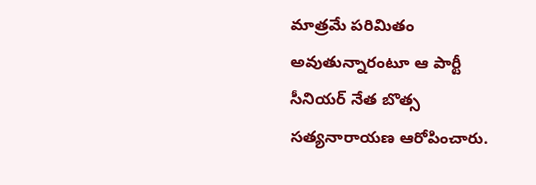మాత్రమే పరిమితం అవుతున్నారంటూ ఆ పార్టీ సీనియర్ నేత బొత్స సత్యనారాయణ ఆరోపించారు.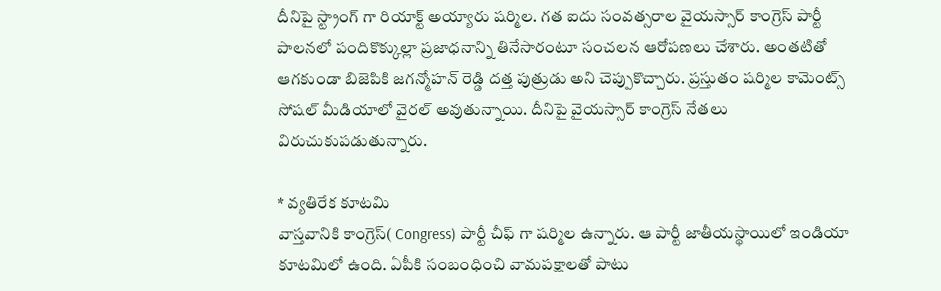దీనిపై స్ట్రాంగ్ గా రియాక్ట్ అయ్యారు షర్మిల. గత ఐదు సంవత్సరాల వైయస్సార్ కాంగ్రెస్ పార్టీ పాలనలో పందికొక్కుల్లా ప్రజాధనాన్ని తినేసారంటూ సంచలన ఆరోపణలు చేశారు. అంతటితో ఆగకుండా బిజెపికి జగన్మోహన్ రెడ్డి దత్త పుత్రుడు అని చెప్పుకొచ్చారు. ప్రస్తుతం షర్మిల కామెంట్స్ సోషల్ మీడియాలో వైరల్ అవుతున్నాయి. దీనిపై వైయస్సార్ కాంగ్రెస్ నేతలు విరుచుకుపడుతున్నారు.

* వ్యతిరేక కూటమి
వాస్తవానికి కాంగ్రెస్( Congress) పార్టీ చీఫ్ గా షర్మిల ఉన్నారు. ఆ పార్టీ జాతీయస్థాయిలో ఇండియా కూటమిలో ఉంది. ఏపీకి సంబంధించి వామపక్షాలతో పాటు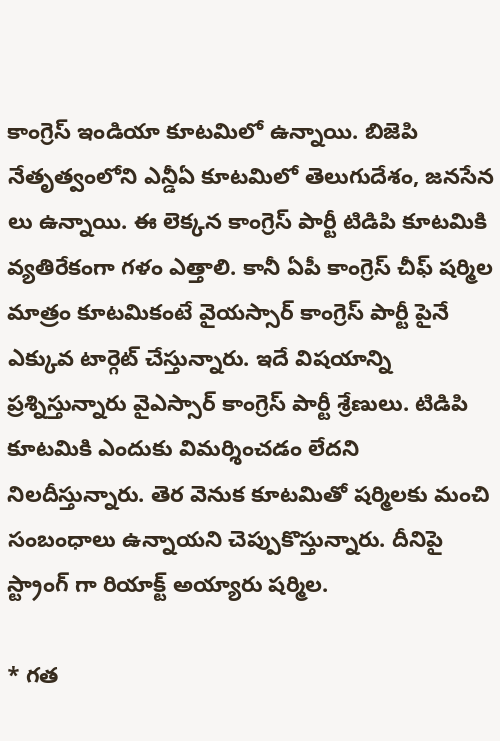కాంగ్రెస్ ఇండియా కూటమిలో ఉన్నాయి. బిజెపి నేతృత్వంలోని ఎన్డీఏ కూటమిలో తెలుగుదేశం, జనసేన లు ఉన్నాయి. ఈ లెక్కన కాంగ్రెస్ పార్టీ టిడిపి కూటమికి వ్యతిరేకంగా గళం ఎత్తాలి. కానీ ఏపీ కాంగ్రెస్ చీఫ్ షర్మిల మాత్రం కూటమికంటే వైయస్సార్ కాంగ్రెస్ పార్టీ పైనే ఎక్కువ టార్గెట్ చేస్తున్నారు. ఇదే విషయాన్ని ప్రశ్నిస్తున్నారు వైఎస్సార్ కాంగ్రెస్ పార్టీ శ్రేణులు. టిడిపి కూటమికి ఎందుకు విమర్శించడం లేదని నిలదీస్తున్నారు. తెర వెనుక కూటమితో షర్మిలకు మంచి సంబంధాలు ఉన్నాయని చెప్పుకొస్తున్నారు. దీనిపై స్ట్రాంగ్ గా రియాక్ట్ అయ్యారు షర్మిల.

* గత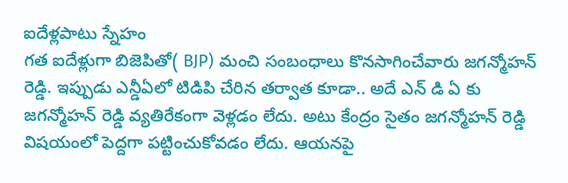ఐదేళ్లపాటు స్నేహం
గత ఐదేళ్లుగా బిజెపితో( BJP) మంచి సంబంధాలు కొనసాగించేవారు జగన్మోహన్ రెడ్డి. ఇప్పుడు ఎన్డీఏలో టిడిపి చేరిన తర్వాత కూడా.. అదే ఎన్ డి ఏ కు జగన్మోహన్ రెడ్డి వ్యతిరేకంగా వెళ్లడం లేదు. అటు కేంద్రం సైతం జగన్మోహన్ రెడ్డి విషయంలో పెద్దగా పట్టించుకోవడం లేదు. ఆయనపై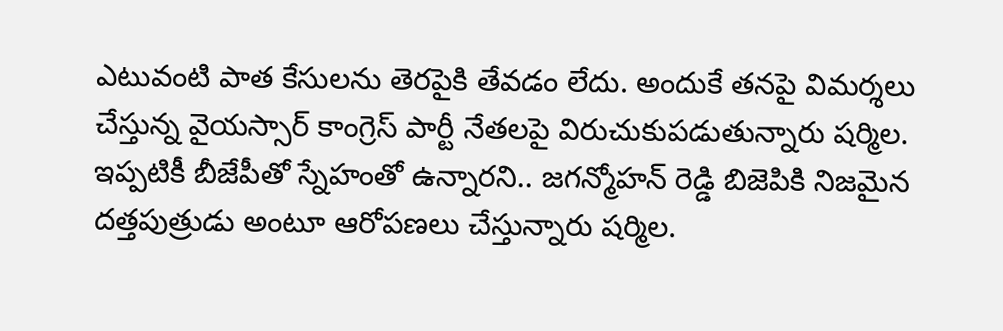ఎటువంటి పాత కేసులను తెరపైకి తేవడం లేదు. అందుకే తనపై విమర్శలు చేస్తున్న వైయస్సార్ కాంగ్రెస్ పార్టీ నేతలపై విరుచుకుపడుతున్నారు షర్మిల. ఇప్పటికీ బీజేపీతో స్నేహంతో ఉన్నారని.. జగన్మోహన్ రెడ్డి బిజెపికి నిజమైన దత్తపుత్రుడు అంటూ ఆరోపణలు చేస్తున్నారు షర్మిల.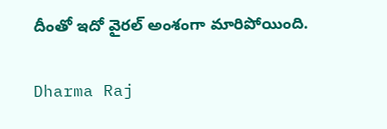దీంతో ఇదో వైరల్ అంశంగా మారిపోయింది.

Dharma Raj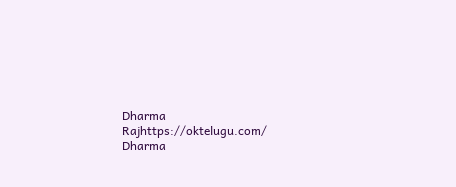Dharma Rajhttps://oktelugu.com/
Dharma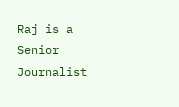Raj is a Senior Journalist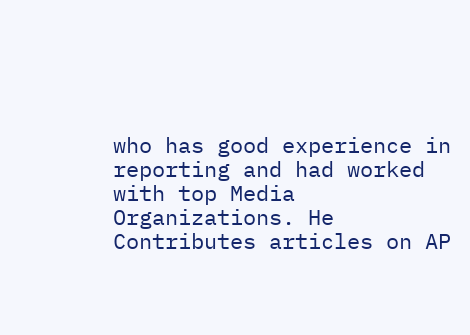who has good experience in reporting and had worked with top Media Organizations. He Contributes articles on AP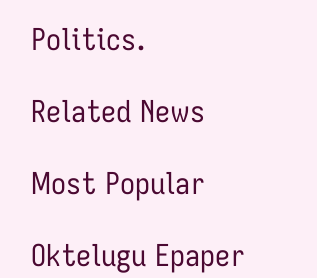Politics.

Related News

Most Popular

Oktelugu Epaper